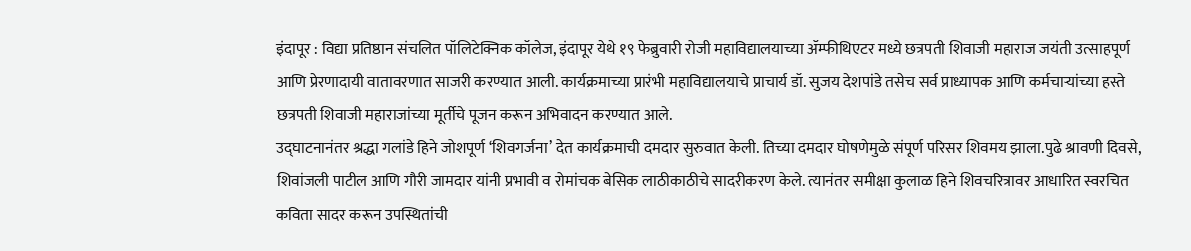इंदापूर : विद्या प्रतिष्ठान संचलित पॉलिटेक्निक कॉलेज, इंदापूर येथे १९ फेब्रुवारी रोजी महाविद्यालयाच्या ॲम्फीथिएटर मध्ये छत्रपती शिवाजी महाराज जयंती उत्साहपूर्ण आणि प्रेरणादायी वातावरणात साजरी करण्यात आली. कार्यक्रमाच्या प्रारंभी महाविद्यालयाचे प्राचार्य डॉ. सुजय देशपांडे तसेच सर्व प्राध्यापक आणि कर्मचाऱ्यांच्या हस्ते छत्रपती शिवाजी महाराजांच्या मूर्तीचे पूजन करून अभिवादन करण्यात आले.
उद्घाटनानंतर श्रद्धा गलांडे हिने जोशपूर्ण ‘शिवगर्जना’ देत कार्यक्रमाची दमदार सुरुवात केली. तिच्या दमदार घोषणेमुळे संपूर्ण परिसर शिवमय झाला.पुढे श्रावणी दिवसे, शिवांजली पाटील आणि गौरी जामदार यांनी प्रभावी व रोमांचक बेसिक लाठीकाठीचे सादरीकरण केले. त्यानंतर समीक्षा कुलाळ हिने शिवचरित्रावर आधारित स्वरचित कविता सादर करून उपस्थितांची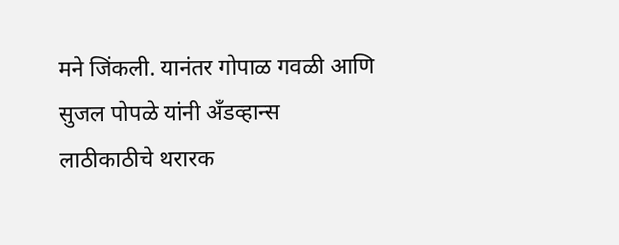मने जिंकली. यानंतर गोपाळ गवळी आणि सुजल पोपळे यांनी अँडव्हान्स लाठीकाठीचे थरारक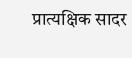प्रात्यक्षिक सादर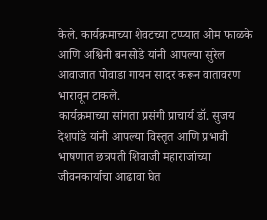केले. कार्यक्रमाच्या शेवटच्या टप्प्यात ओम फाळके आणि अश्विनी बनसोडे यांनी आपल्या सुरेल आवाजात पोवाडा गायन सादर करून वातावरण भारावून टाकले.
कार्यक्रमाच्या सांगता प्रसंगी प्राचार्य डॉ. सुजय देशपांडे यांनी आपल्या विस्तृत आणि प्रभावी भाषणात छत्रपती शिवाजी महाराजांच्या जीवनकार्याचा आढावा घेत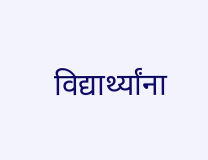विद्यार्थ्यांना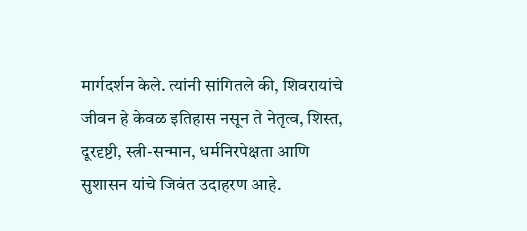मार्गदर्शन केले. त्यांनी सांगितले की, शिवरायांचे जीवन हे केवळ इतिहास नसून ते नेतृत्व, शिस्त, दूरदृष्टी, स्त्री-सन्मान, धर्मनिरपेक्षता आणि सुशासन यांचे जिवंत उदाहरण आहे.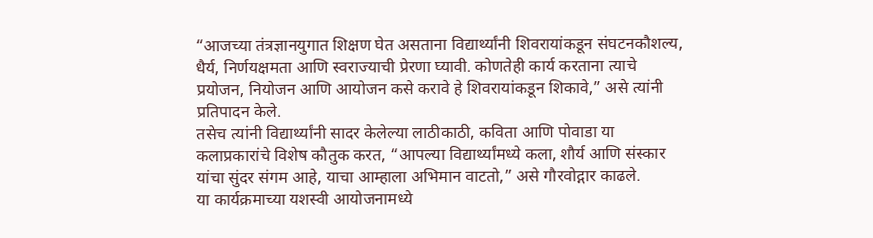“आजच्या तंत्रज्ञानयुगात शिक्षण घेत असताना विद्यार्थ्यांनी शिवरायांकडून संघटनकौशल्य, धैर्य, निर्णयक्षमता आणि स्वराज्याची प्रेरणा घ्यावी. कोणतेही कार्य करताना त्याचे प्रयोजन, नियोजन आणि आयोजन कसे करावे हे शिवरायांकडून शिकावे,” असे त्यांनी प्रतिपादन केले.
तसेच त्यांनी विद्यार्थ्यांनी सादर केलेल्या लाठीकाठी, कविता आणि पोवाडा या कलाप्रकारांचे विशेष कौतुक करत, “आपल्या विद्यार्थ्यांमध्ये कला, शौर्य आणि संस्कार यांचा सुंदर संगम आहे, याचा आम्हाला अभिमान वाटतो,” असे गौरवोद्गार काढले.
या कार्यक्रमाच्या यशस्वी आयोजनामध्ये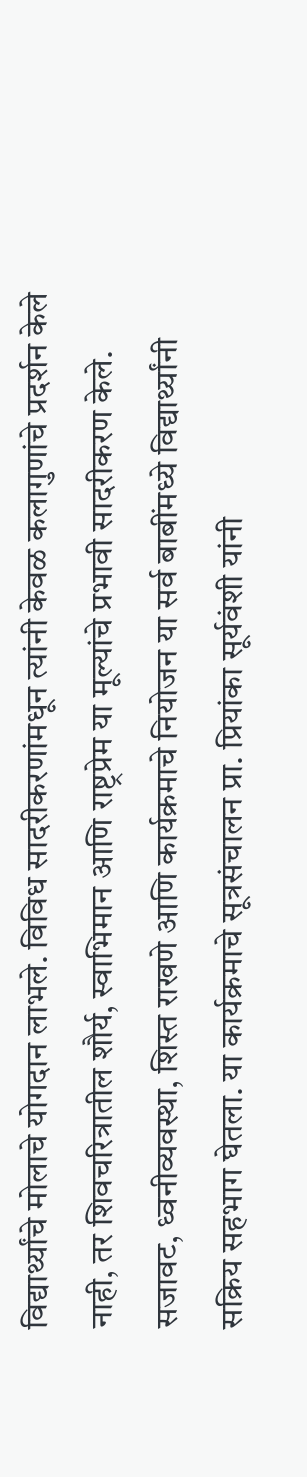विद्यार्थ्यांचे मोलाचे योगदान लाभले. विविध सादरीकरणांमधून त्यांनी केवळ कलागुणांचे प्रदर्शन केले नाही, तर शिवचरित्रातील शौर्य, स्वाभिमान आणि राष्ट्रप्रेम या मूल्यांचे प्रभावी सादरीकरण केले. सजावट, ध्वनीव्यवस्था, शिस्त राखणे आणि कार्यक्रमाचे नियोजन या सर्व बाबींमध्ये विद्यार्थ्यांनी सक्रिय सहभाग घेतला. या कार्यक्रमाचे सूत्रसंचालन प्रा. प्रियांका सूर्यवंशी यांनी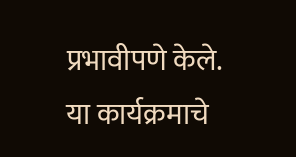प्रभावीपणे केले. या कार्यक्रमाचे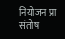नियोजन प्रा संतोष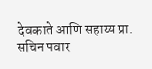देवकाते आणि सहाय्य प्रा. सचिन पवार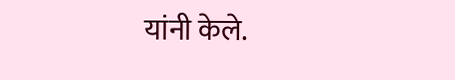यांनी केले.